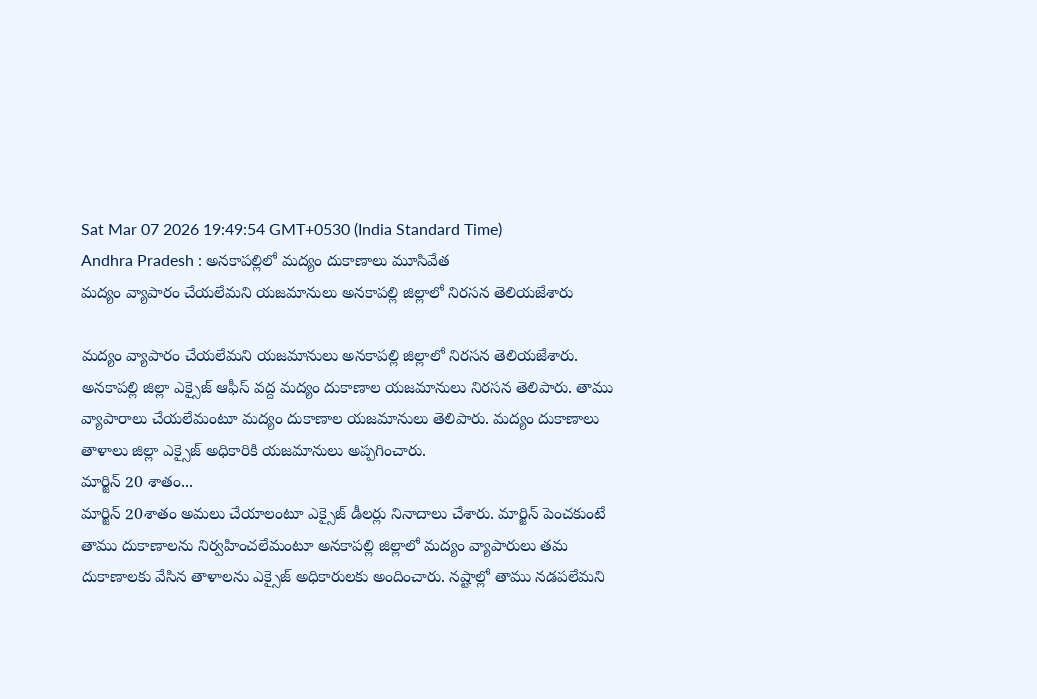Sat Mar 07 2026 19:49:54 GMT+0530 (India Standard Time)
Andhra Pradesh : అనకాపల్లిలో మద్యం దుకాణాలు మూసివేత
మద్యం వ్యాపారం చేయలేమని యజమానులు అనకాపల్లి జిల్లాలో నిరసన తెలియజేశారు

మద్యం వ్యాపారం చేయలేమని యజమానులు అనకాపల్లి జిల్లాలో నిరసన తెలియజేశారు. అనకాపల్లి జిల్లా ఎక్సైజ్ ఆఫీస్ వద్ద మద్యం దుకాణాల యజమానులు నిరసన తెలిపారు. తాము వ్యాపారాలు చేయలేమంటూ మద్యం దుకాణాల యజమానులు తెలిపారు. మద్యం దుకాణాలు తాళాలు జిల్లా ఎక్సైజ్ అధికారికి యజమానులు అప్పగించారు.
మార్జిన్ 20 శాతం...
మార్జిన్ 20శాతం అమలు చేయాలంటూ ఎక్సైజ్ డీలర్లు నినాదాలు చేశారు. మార్జిన్ పెంచకుంటే తాము దుకాణాలను నిర్వహించలేమంటూ అనకాపల్లి జిల్లాలో మద్యం వ్యాపారులు తమ దుకాణాలకు వేసిన తాళాలను ఎక్సైజ్ అధికారులకు అందించారు. నష్టాల్లో తాము నడపలేమని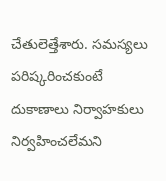చేతులెత్తేశారు. సమస్యలు పరిష్కరించకుంటే దుకాణాలు నిర్వాహకులు నిర్వహించలేమని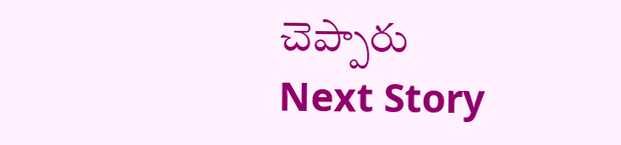చెప్పారు
Next Story